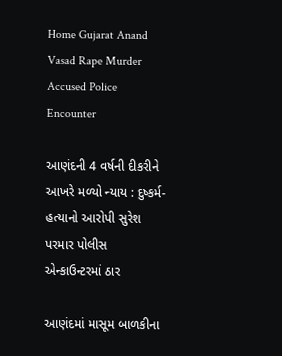Home Gujarat Anand Vasad Rape Murder Accused Police Encounter

આણંદની 4 વર્ષની દીકરીને આખરે મળ્યો ન્યાય : દુષ્કર્મ-હત્યાનો આરોપી સુરેશ પરમાર પોલીસ એન્કાઉન્ટરમાં ઠાર

આણંદમાં માસૂમ બાળકીના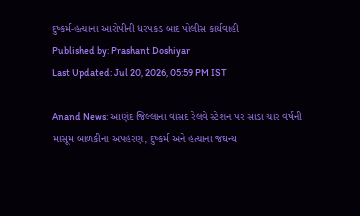દુષ્કર્મ-હત્યાના આરોપીની ધરપકડ બાદ પોલીસ કાર્યવાહી
Published by: Prashant Doshiyar
Last Updated: Jul 20, 2026, 05:59 PM IST

Anand News: આણંદ જિલ્લાના વાસદ રેલવે સ્ટેશન પર સાડા ચાર વર્ષની માસૂમ બાળકીના અપહરણ, દુષ્કર્મ અને હત્યાના જઘન્ય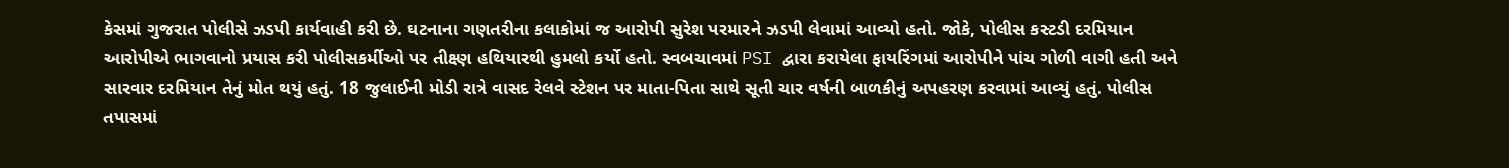કેસમાં ગુજરાત પોલીસે ઝડપી કાર્યવાહી કરી છે. ઘટનાના ગણતરીના કલાકોમાં જ આરોપી સુરેશ પરમારને ઝડપી લેવામાં આવ્યો હતો. જોકે, પોલીસ કસ્ટડી દરમિયાન આરોપીએ ભાગવાનો પ્રયાસ કરી પોલીસકર્મીઓ પર તીક્ષ્ણ હથિયારથી હુમલો કર્યો હતો. સ્વબચાવમાં PSI દ્વારા કરાયેલા ફાયરિંગમાં આરોપીને પાંચ ગોળી વાગી હતી અને સારવાર દરમિયાન તેનું મોત થયું હતું. 18 જુલાઈની મોડી રાત્રે વાસદ રેલવે સ્ટેશન પર માતા-પિતા સાથે સૂતી ચાર વર્ષની બાળકીનું અપહરણ કરવામાં આવ્યું હતું. પોલીસ તપાસમાં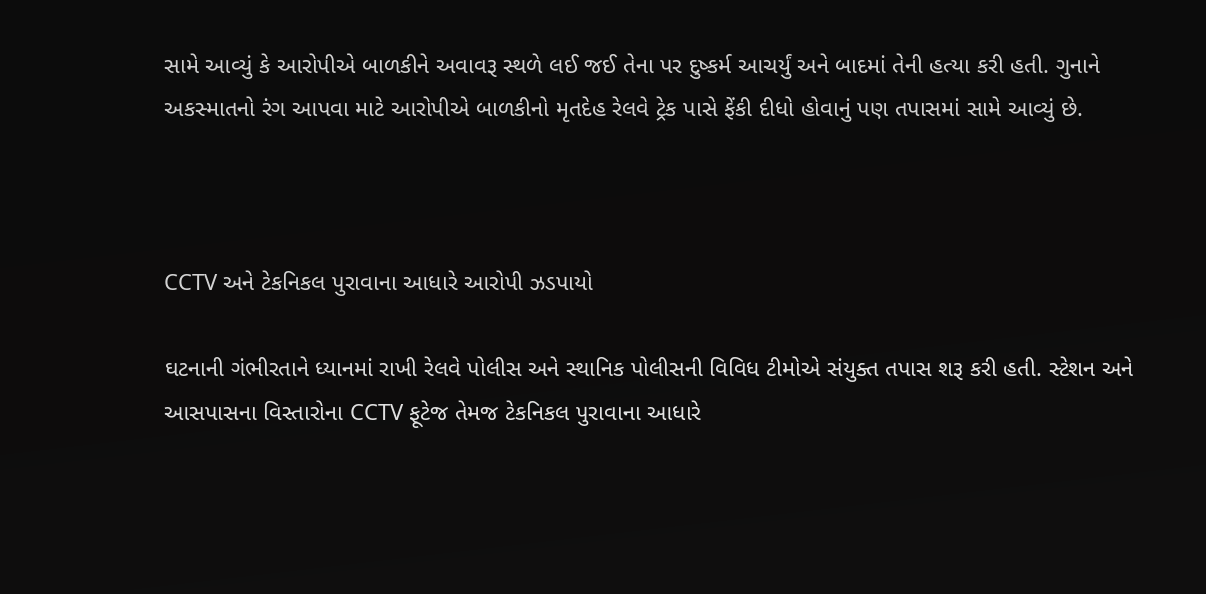સામે આવ્યું કે આરોપીએ બાળકીને અવાવરૂ સ્થળે લઈ જઈ તેના પર દુષ્કર્મ આચર્યું અને બાદમાં તેની હત્યા કરી હતી. ગુનાને અકસ્માતનો રંગ આપવા માટે આરોપીએ બાળકીનો મૃતદેહ રેલવે ટ્રેક પાસે ફેંકી દીધો હોવાનું પણ તપાસમાં સામે આવ્યું છે.



CCTV અને ટેકનિકલ પુરાવાના આધારે આરોપી ઝડપાયો

ઘટનાની ગંભીરતાને ધ્યાનમાં રાખી રેલવે પોલીસ અને સ્થાનિક પોલીસની વિવિધ ટીમોએ સંયુક્ત તપાસ શરૂ કરી હતી. સ્ટેશન અને આસપાસના વિસ્તારોના CCTV ફૂટેજ તેમજ ટેકનિકલ પુરાવાના આધારે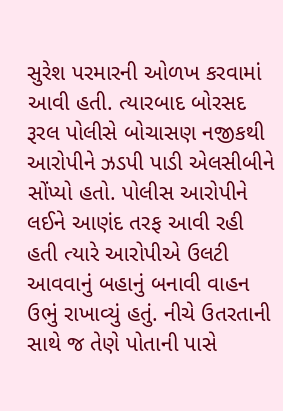સુરેશ પરમારની ઓળખ કરવામાં આવી હતી. ત્યારબાદ બોરસદ રૂરલ પોલીસે બોચાસણ નજીકથી આરોપીને ઝડપી પાડી એલસીબીને સોંપ્યો હતો. પોલીસ આરોપીને લઈને આણંદ તરફ આવી રહી હતી ત્યારે આરોપીએ ઉલટી આવવાનું બહાનું બનાવી વાહન ઉભું રાખાવ્યું હતું. નીચે ઉતરતાની સાથે જ તેણે પોતાની પાસે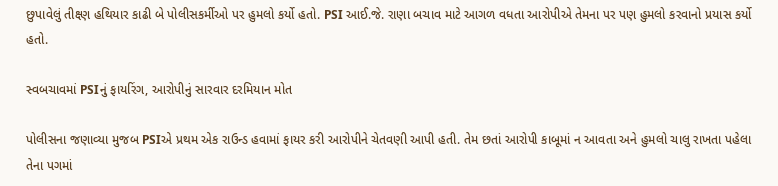છુપાવેલું તીક્ષ્ણ હથિયાર કાઢી બે પોલીસકર્મીઓ પર હુમલો કર્યો હતો. PSI આઈ.જે. રાણા બચાવ માટે આગળ વધતા આરોપીએ તેમના પર પણ હુમલો કરવાનો પ્રયાસ કર્યો હતો.

સ્વબચાવમાં PSIનું ફાયરિંગ, આરોપીનું સારવાર દરમિયાન મોત

પોલીસના જણાવ્યા મુજબ PSIએ પ્રથમ એક રાઉન્ડ હવામાં ફાયર કરી આરોપીને ચેતવણી આપી હતી. તેમ છતાં આરોપી કાબૂમાં ન આવતા અને હુમલો ચાલુ રાખતા પહેલા તેના પગમાં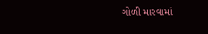ગોળી મારવામાં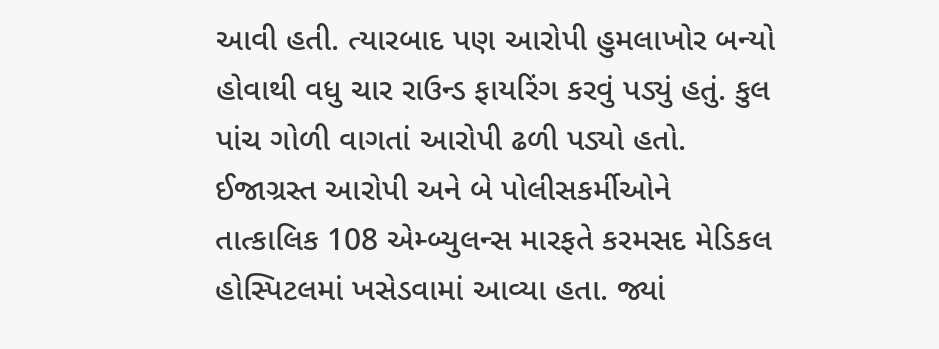આવી હતી. ત્યારબાદ પણ આરોપી હુમલાખોર બન્યો હોવાથી વધુ ચાર રાઉન્ડ ફાયરિંગ કરવું પડ્યું હતું. કુલ પાંચ ગોળી વાગતાં આરોપી ઢળી પડ્યો હતો. ઈજાગ્રસ્ત આરોપી અને બે પોલીસકર્મીઓને તાત્કાલિક 108 એમ્બ્યુલન્સ મારફતે કરમસદ મેડિકલ હોસ્પિટલમાં ખસેડવામાં આવ્યા હતા. જ્યાં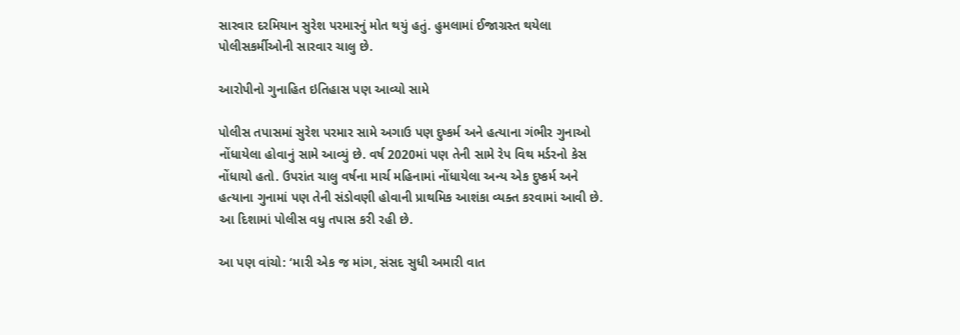સારવાર દરમિયાન સુરેશ પરમારનું મોત થયું હતું. હુમલામાં ઈજાગ્રસ્ત થયેલા પોલીસકર્મીઓની સારવાર ચાલુ છે.

આરોપીનો ગુનાહિત ઇતિહાસ પણ આવ્યો સામે

પોલીસ તપાસમાં સુરેશ પરમાર સામે અગાઉ પણ દુષ્કર્મ અને હત્યાના ગંભીર ગુનાઓ નોંધાયેલા હોવાનું સામે આવ્યું છે. વર્ષ 2020માં પણ તેની સામે રેપ વિથ મર્ડરનો કેસ નોંધાયો હતો. ઉપરાંત ચાલુ વર્ષના માર્ચ મહિનામાં નોંધાયેલા અન્ય એક દુષ્કર્મ અને હત્યાના ગુનામાં પણ તેની સંડોવણી હોવાની પ્રાથમિક આશંકા વ્યક્ત કરવામાં આવી છે. આ દિશામાં પોલીસ વધુ તપાસ કરી રહી છે.

આ પણ વાંચો: ‘મારી એક જ માંગ, સંસદ સુધી અમારી વાત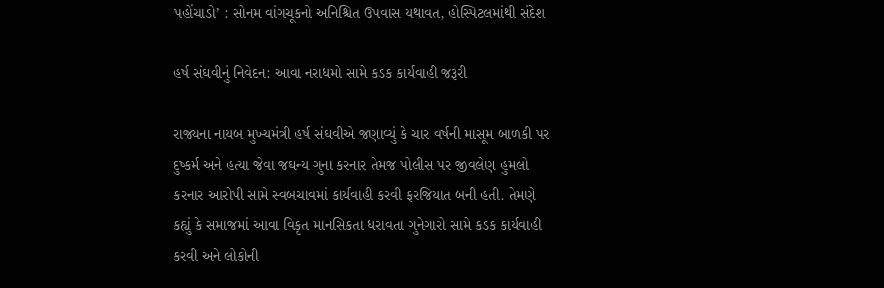પહોંચાડો’ : સોનમ વાંગચૂકનો અનિશ્ચિત ઉપવાસ યથાવત, હોસ્પિટલમાંથી સંદેશ

હર્ષ સંઘવીનું નિવેદન: આવા નરાધમો સામે કડક કાર્યવાહી જરૂરી

રાજ્યના નાયબ મુખ્યમંત્રી હર્ષ સંઘવીએ જણાવ્યું કે ચાર વર્ષની માસૂમ બાળકી પર દુષ્કર્મ અને હત્યા જેવા જઘન્ય ગુના કરનાર તેમજ પોલીસ પર જીવલેણ હુમલો કરનાર આરોપી સામે સ્વબચાવમાં કાર્યવાહી કરવી ફરજિયાત બની હતી. તેમણે કહ્યું કે સમાજમાં આવા વિકૃત માનસિકતા ધરાવતા ગુનેગારો સામે કડક કાર્યવાહી કરવી અને લોકોની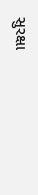સુરક્ષા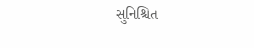સુનિશ્ચિત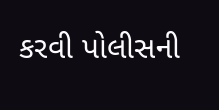કરવી પોલીસની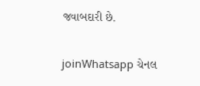જવાબદારી છે.

joinWhatsapp ચેનલ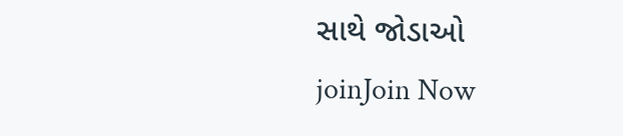સાથે જોડાઓ
joinJoin Now